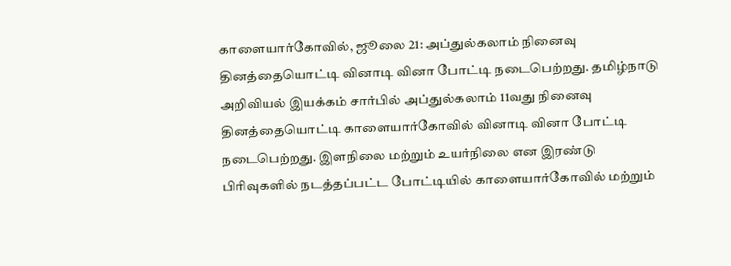காளையார்கோவில், ஜூலை 21: அப்துல்கலாம் நினைவு தினத்தையொட்டி வினாடி வினா போட்டி நடைபெற்றது. தமிழ்நாடு அறிவியல் இயக்கம் சார்பில் அப்துல்கலாம் 11வது நினைவு தினத்தையொட்டி காளையார்கோவில் வினாடி வினா போட்டி நடைபெற்றது. இளநிலை மற்றும் உயர்நிலை என இரண்டு பிரிவுகளில் நடத்தப்பட்ட போட்டியில் காளையார்கோவில் மற்றும்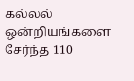கல்லல் ஒன்றியங்களை சேர்ந்த 110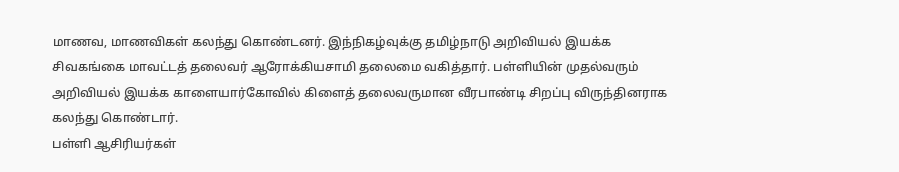மாணவ, மாணவிகள் கலந்து கொண்டனர். இந்நிகழ்வுக்கு தமிழ்நாடு அறிவியல் இயக்க சிவகங்கை மாவட்டத் தலைவர் ஆரோக்கியசாமி தலைமை வகித்தார். பள்ளியின் முதல்வரும் அறிவியல் இயக்க காளையார்கோவில் கிளைத் தலைவருமான வீரபாண்டி சிறப்பு விருந்தினராக கலந்து கொண்டார்.
பள்ளி ஆசிரியர்கள்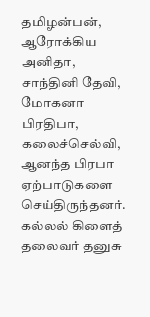தமிழன்பன், ஆரோக்கிய அனிதா, சாந்தினி தேவி, மோகனா பிரதிபா, கலைச்செல்வி, ஆனந்த பிரபா ஏற்பாடுகளை செய்திருந்தனர். கல்லல் கிளைத் தலைவர் தனுசு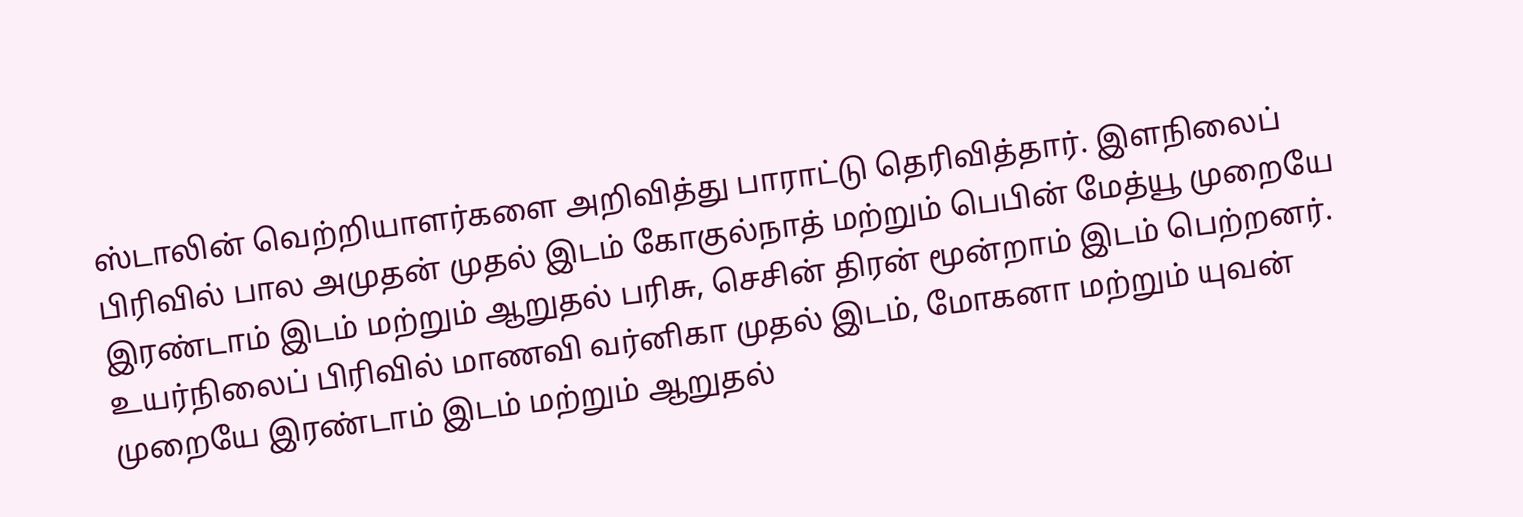ஸ்டாலின் வெற்றியாளர்களை அறிவித்து பாராட்டு தெரிவித்தார். இளநிலைப் பிரிவில் பால அமுதன் முதல் இடம் கோகுல்நாத் மற்றும் பெபின் மேத்யூ முறையே இரண்டாம் இடம் மற்றும் ஆறுதல் பரிசு, செசின் திரன் மூன்றாம் இடம் பெற்றனர். உயர்நிலைப் பிரிவில் மாணவி வர்னிகா முதல் இடம், மோகனா மற்றும் யுவன் முறையே இரண்டாம் இடம் மற்றும் ஆறுதல்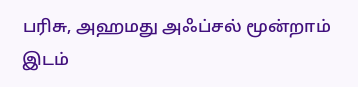பரிசு, அஹமது அஃப்சல் மூன்றாம் இடம்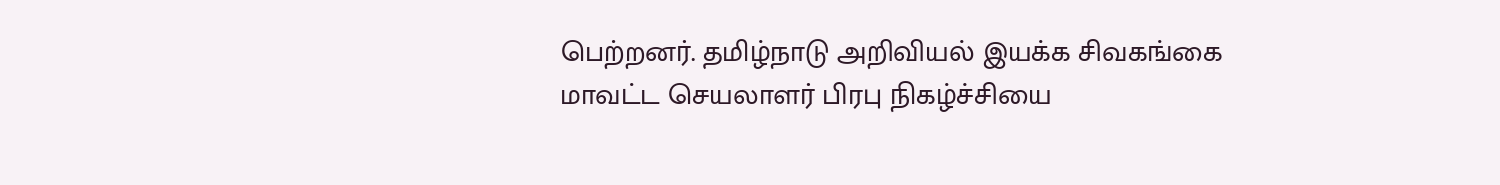பெற்றனர். தமிழ்நாடு அறிவியல் இயக்க சிவகங்கை மாவட்ட செயலாளர் பிரபு நிகழ்ச்சியை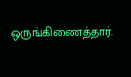ஒருங்கிணைத்தார்.